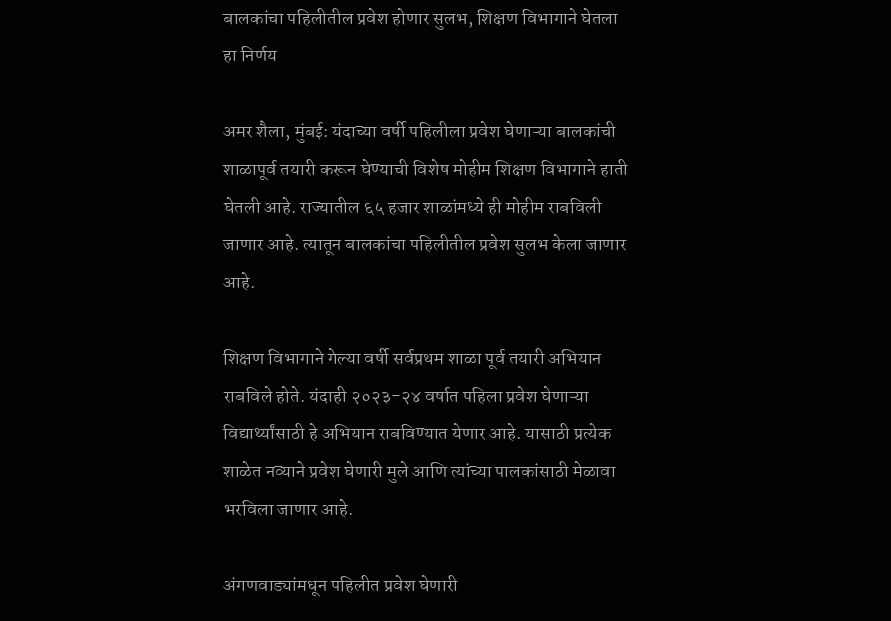बालकांचा पहिलीतील प्रवेश होणार सुलभ, शिक्षण विभागाने घेतला हा निर्णय

अमर शैला, मुंबई: यंदाच्या वर्षी पहिलीला प्रवेश घेणाऱ्या बालकांची शाळापूर्व तयारी करून घेण्याची विशेष मोहीम शिक्षण विभागाने हाती घेतली आहे. राज्यातील ६५ हजार शाळांमध्ये ही मोहीम राबविली जाणार आहे. त्यातून बालकांचा पहिलीतील प्रवेश सुलभ केला जाणार आहे.

शिक्षण विभागाने गेल्या वर्षी सर्वप्रथम शाळा पूर्व तयारी अभियान राबविले होते. यंदाही २०२३-२४ वर्षात पहिला प्रवेश घेणाऱ्या विद्यार्थ्यांसाठी हे अभियान राबविण्यात येणार आहे. यासाठी प्रत्येक शाळेत नव्याने प्रवेश घेणारी मुले आणि त्यांच्या पालकांसाठी मेळावा भरविला जाणार आहे.

अंगणवाड्यांमधून पहिलीत प्रवेश घेणारी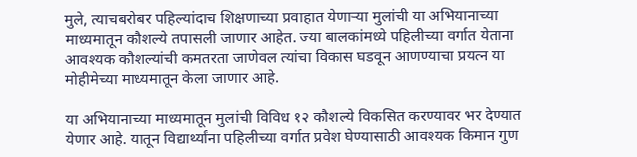मुले, त्याचबरोबर पहिल्यांदाच शिक्षणाच्या प्रवाहात येणाऱ्या मुलांची या अभियानाच्या माध्यमातून कौशल्ये तपासली जाणार आहेत. ज्या बालकांमध्ये पहिलीच्या वर्गात येताना आवश्यक कौशल्यांची कमतरता जाणेवल त्यांचा विकास घडवून आणण्याचा प्रयत्न या मोहीमेच्या माध्यमातून केला जाणार आहे.

या अभियानाच्या माध्यमातून मुलांची विविध १२ कौशल्ये विकसित करण्यावर भर देण्यात येणार आहे. यातून विद्यार्थ्यांना पहिलीच्या वर्गात प्रवेश घेण्यासाठी आवश्यक किमान गुण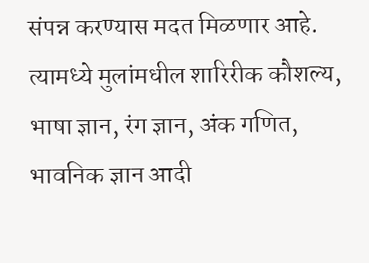संपन्न करण्यास मदत मिळणार आहे. त्यामध्ये मुलांमधील शारिरीक कौशल्य, भाषा ज्ञान, रंग ज्ञान, अंक गणित, भावनिक ज्ञान आदी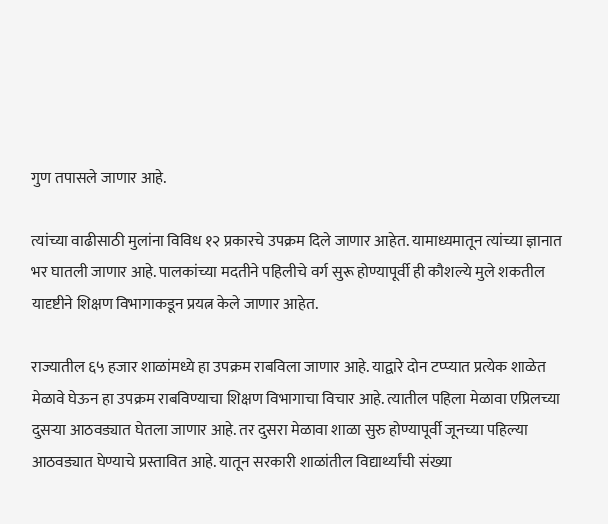गुण तपासले जाणार आहे.

त्यांच्या वाढीसाठी मुलांना विविध १२ प्रकारचे उपक्रम दिले जाणार आहेत. यामाध्यमातून त्यांच्या ज्ञानात भर घातली जाणार आहे. पालकांच्या मदतीने पहिलीचे वर्ग सुरू होण्यापूर्वी ही कौशल्ये मुले शकतील यादृष्टीने शिक्षण विभागाकडून प्रयत्न केले जाणार आहेत.

राज्यातील ६५ हजार शाळांमध्ये हा उपक्रम राबविला जाणार आहे. याद्वारे दोन टप्प्यात प्रत्येक शाळेत मेळावे घेऊन हा उपक्रम राबविण्याचा शिक्षण विभागाचा विचार आहे. त्यातील पहिला मेळावा एप्रिलच्या दुसऱ्या आठवड्यात घेतला जाणार आहे. तर दुसरा मेळावा शाळा सुरु होण्यापूर्वी जूनच्या पहिल्या आठवड्यात घेण्याचे प्रस्तावित आहे. यातून सरकारी शाळांतील विद्यार्थ्यांची संख्या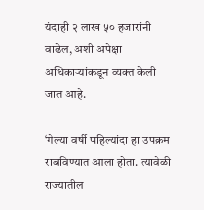यंदाही २ लाख ५० हजारांनी वाढेल, अशी अपेक्षा अधिकाऱ्यांकडून व्यक्त केली जात आहे.

‘गेल्या वर्षी पहिल्यांदा हा उपक्रम राबविण्यात आला होता. त्यावेळी राज्यातील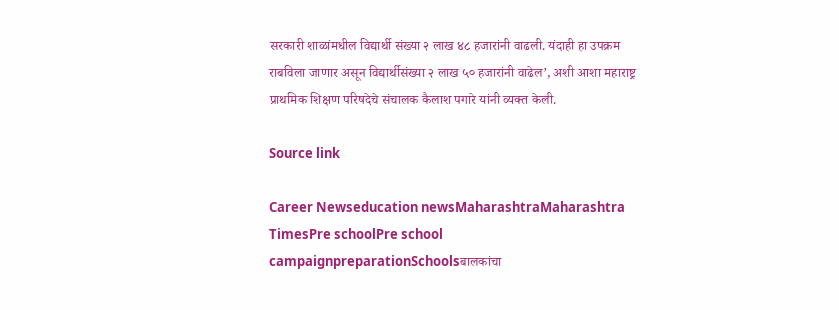सरकारी शाळांमधील विद्यार्थी संख्या २ लाख ४८ हजारांनी वाढली. यंदाही हा उपक्रम राबविला जाणार असून विद्यार्थीसंख्या २ लाख ५० हजारांनी वाढेल’, अशी आशा महाराष्ट्र प्राथमिक शिक्षण परिषदेचे संचालक कैलाश पगारे यांनी व्यक्त केली.

Source link

Career Newseducation newsMaharashtraMaharashtra TimesPre schoolPre school campaignpreparationSchoolsबालकांचा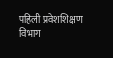पहिली प्रवेशशिक्षण विभाग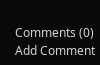Comments (0)
Add Comment